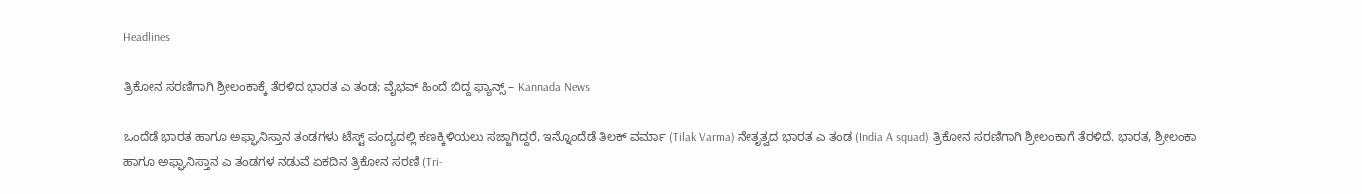Headlines

ತ್ರಿಕೋನ ಸರಣಿಗಾಗಿ ಶ್ರೀಲಂಕಾಕ್ಕೆ ತೆರಳಿದ ಭಾರತ ಎ ತಂಡ; ವೈಭವ್ ಹಿಂದೆ ಬಿದ್ದ ಫ್ಯಾನ್ಸ್ – Kannada News

ಒಂದೆಡೆ ಭಾರತ ಹಾಗೂ ಅಫ್ಘಾನಿಸ್ತಾನ ತಂಡಗಳು ಟೆಸ್ಟ್ ಪಂದ್ಯದಲ್ಲಿ ಕಣಕ್ಕಿಳಿಯಲು ಸಜ್ಜಾಗಿದ್ದರೆ, ಇನ್ನೊಂದೆಡೆ ತಿಲಕ್ ವರ್ಮಾ (Tilak Varma) ನೇತೃತ್ವದ ಭಾರತ ಎ ತಂಡ (India A squad) ತ್ರಿಕೋನ ಸರಣಿಗಾಗಿ ಶ್ರೀಲಂಕಾಗೆ ತೆರಳಿದೆ. ಭಾರತ, ಶ್ರೀಲಂಕಾ ಹಾಗೂ ಅಫ್ಘಾನಿಸ್ತಾನ ಎ ತಂಡಗಳ ನಡುವೆ ಏಕದಿನ ತ್ರಿಕೋನ ಸರಣಿ (Tri-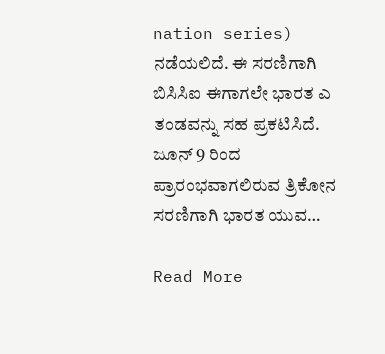nation series) ನಡೆಯಲಿದೆ. ಈ ಸರಣಿಗಾಗಿ ಬಿಸಿಸಿಐ ಈಗಾಗಲೇ ಭಾರತ ಎ ತಂಡವನ್ನು ಸಹ ಪ್ರಕಟಿಸಿದೆ. ಜೂನ್ 9 ರಿಂದ ಪ್ರಾರಂಭವಾಗಲಿರುವ ತ್ರಿಕೋನ ಸರಣಿಗಾಗಿ ಭಾರತ ಯುವ…

Read More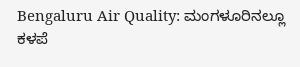Bengaluru Air Quality: ಮಂಗಳೂರಿನಲ್ಲೂ ಕಳಪೆ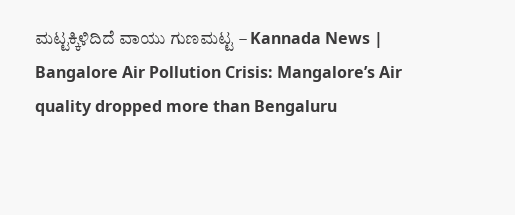ಮಟ್ಟಕ್ಕಿಳಿದಿದೆ ವಾಯು ಗುಣಮಟ್ಟ – Kannada News | Bangalore Air Pollution Crisis: Mangalore’s Air quality dropped more than Bengaluru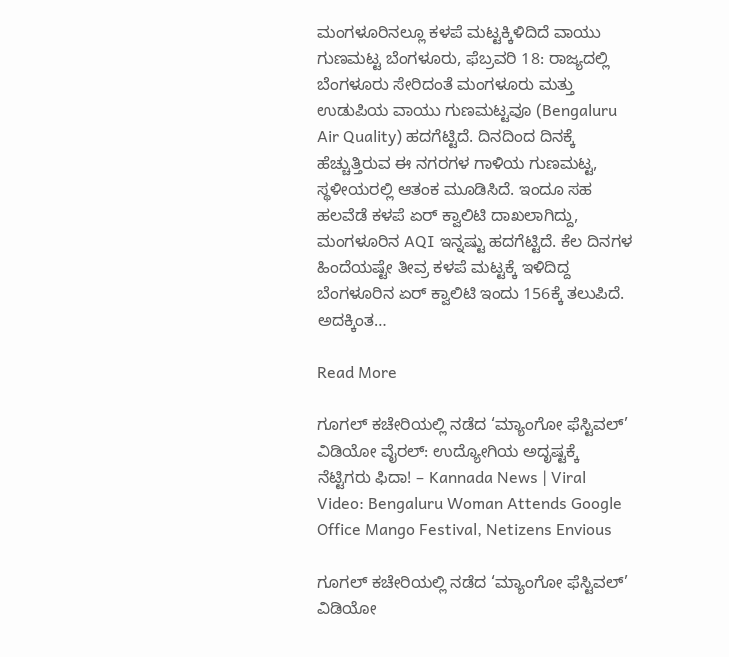ಮಂಗಳೂರಿನಲ್ಲೂ ಕಳಪೆ ಮಟ್ಟಕ್ಕಿಳಿದಿದೆ ವಾಯು ಗುಣಮಟ್ಟ ಬೆಂಗಳೂರು, ಫೆಬ್ರವರಿ 18: ರಾಜ್ಯದಲ್ಲಿ ಬೆಂಗಳೂರು ಸೇರಿದಂತೆ ಮಂಗಳೂರು ಮತ್ತು ಉಡುಪಿಯ ವಾಯು ಗುಣಮಟ್ಟವೂ (Bengaluru Air Quality) ಹದಗೆಟ್ಟಿದೆ. ದಿನದಿಂದ ದಿನಕ್ಕೆ ಹೆಚ್ಚುತ್ತಿರುವ ಈ ನಗರಗಳ ಗಾಳಿಯ ಗುಣಮಟ್ಟ, ಸ್ಥಳೀಯರಲ್ಲಿ ಆತಂಕ ಮೂಡಿಸಿದೆ. ಇಂದೂ ಸಹ ಹಲವೆಡೆ ಕಳಪೆ ಏರ್ ಕ್ವಾಲಿಟಿ ದಾಖಲಾಗಿದ್ದು, ಮಂಗಳೂರಿನ AQI ಇನ್ನಷ್ಟು ಹದಗೆಟ್ಟಿದೆ. ಕೆಲ ದಿನಗಳ ಹಿಂದೆಯಷ್ಟೇ ತೀವ್ರ ಕಳಪೆ ಮಟ್ಟಕ್ಕೆ ಇಳಿದಿದ್ದ ಬೆಂಗಳೂರಿನ ಏರ್ ಕ್ವಾಲಿಟಿ ಇಂದು 156ಕ್ಕೆ ತಲುಪಿದೆ. ಅದಕ್ಕಿಂತ…

Read More

ಗೂಗಲ್ ಕಚೇರಿಯಲ್ಲಿ ನಡೆದ ‘ಮ್ಯಾಂಗೋ ಫೆಸ್ಟಿವಲ್’ ವಿಡಿಯೋ ವೈರಲ್: ಉದ್ಯೋಗಿಯ ಅದೃಷ್ಟಕ್ಕೆ ನೆಟ್ಟಿಗರು ಫಿದಾ! – Kannada News | Viral Video: Bengaluru Woman Attends Google Office Mango Festival, Netizens Envious

ಗೂಗಲ್ ಕಚೇರಿಯಲ್ಲಿ ನಡೆದ ‘ಮ್ಯಾಂಗೋ ಫೆಸ್ಟಿವಲ್’ ವಿಡಿಯೋ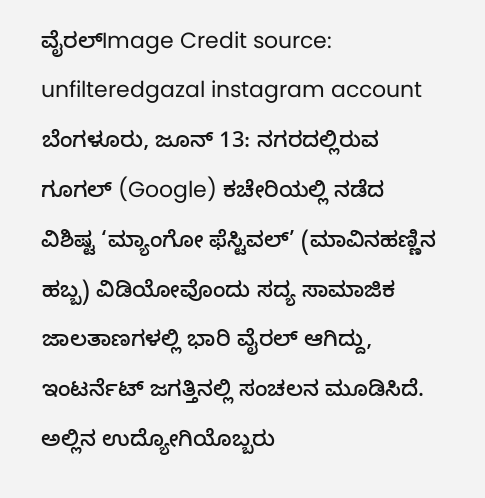ವೈರಲ್Image Credit source: unfilteredgazal instagram account ಬೆಂಗಳೂರು, ಜೂನ್ 13: ನಗರದಲ್ಲಿರುವ ಗೂಗಲ್ (Google) ಕಚೇರಿಯಲ್ಲಿ ನಡೆದ ವಿಶಿಷ್ಟ ‘ಮ್ಯಾಂಗೋ ಫೆಸ್ಟಿವಲ್’ (ಮಾವಿನಹಣ್ಣಿನ ಹಬ್ಬ) ವಿಡಿಯೋವೊಂದು ಸದ್ಯ ಸಾಮಾಜಿಕ ಜಾಲತಾಣಗಳಲ್ಲಿ ಭಾರಿ ವೈರಲ್ ಆಗಿದ್ದು, ಇಂಟರ್ನೆಟ್ ಜಗತ್ತಿನಲ್ಲಿ ಸಂಚಲನ ಮೂಡಿಸಿದೆ. ಅಲ್ಲಿನ ಉದ್ಯೋಗಿಯೊಬ್ಬರು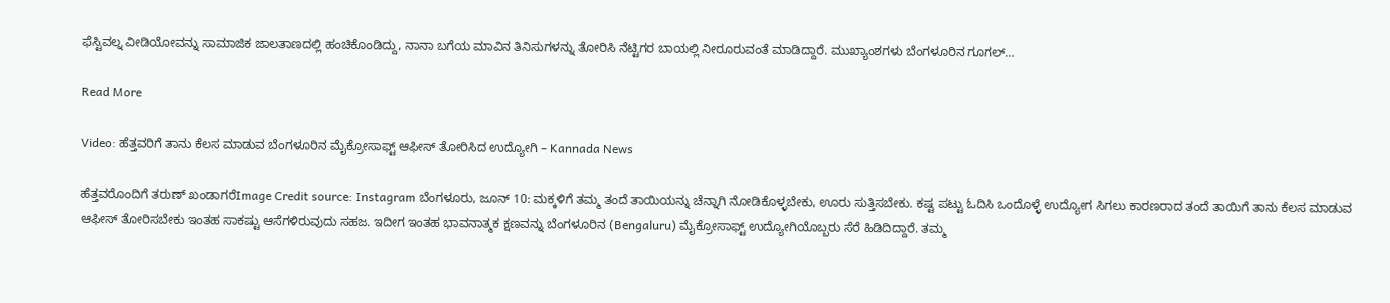ಫೆಸ್ಟಿವಲ್ನ ವೀಡಿಯೋವನ್ನು ಸಾಮಾಜಿಕ ಜಾಲತಾಣದಲ್ಲಿ ಹಂಚಿಕೊಂಡಿದ್ದು, ನಾನಾ ಬಗೆಯ ಮಾವಿನ ತಿನಿಸುಗಳನ್ನು ತೋರಿಸಿ ನೆಟ್ಟಿಗರ ಬಾಯಲ್ಲಿ ನೀರೂರುವಂತೆ ಮಾಡಿದ್ದಾರೆ. ಮುಖ್ಯಾಂಶಗಳು ಬೆಂಗಳೂರಿನ ಗೂಗಲ್…

Read More

Video: ಹೆತ್ತವರಿಗೆ ತಾನು ಕೆಲಸ ಮಾಡುವ ಬೆಂಗಳೂರಿನ ಮೈಕ್ರೋಸಾಫ್ಟ್ ಆಫೀಸ್ ತೋರಿಸಿದ ಉದ್ಯೋಗಿ – Kannada News

ಹೆತ್ತವರೊಂದಿಗೆ ತರುಣ್ ಖಂಡಾಗರೆImage Credit source: Instagram ಬೆಂಗಳೂರು, ಜೂನ್ 10: ಮಕ್ಕಳಿಗೆ ತಮ್ಮ ತಂದೆ ತಾಯಿಯನ್ನು ಚೆನ್ನಾಗಿ ನೋಡಿಕೊಳ್ಳಬೇಕು, ಊರು ಸುತ್ತಿಸಬೇಕು. ಕಷ್ಟ ಪಟ್ಟು ಓದಿಸಿ ಒಂದೊಳ್ಳೆ ಉದ್ಯೋಗ ಸಿಗಲು ಕಾರಣರಾದ ತಂದೆ ತಾಯಿಗೆ ತಾನು ಕೆಲಸ ಮಾಡುವ ಆಫೀಸ್ ತೋರಿಸಬೇಕು ಇಂತಹ ಸಾಕಷ್ಟು ಆಸೆಗಳಿರುವುದು ಸಹಜ. ಇದೀಗ ಇಂತಹ ಭಾವನಾತ್ಮಕ ಕ್ಷಣವನ್ನು ಬೆಂಗಳೂರಿನ (Bengaluru) ಮೈಕ್ರೋಸಾಫ್ಟ್ ಉದ್ಯೋಗಿಯೊಬ್ಬರು ಸೆರೆ ಹಿಡಿದಿದ್ದಾರೆ. ತಮ್ಮ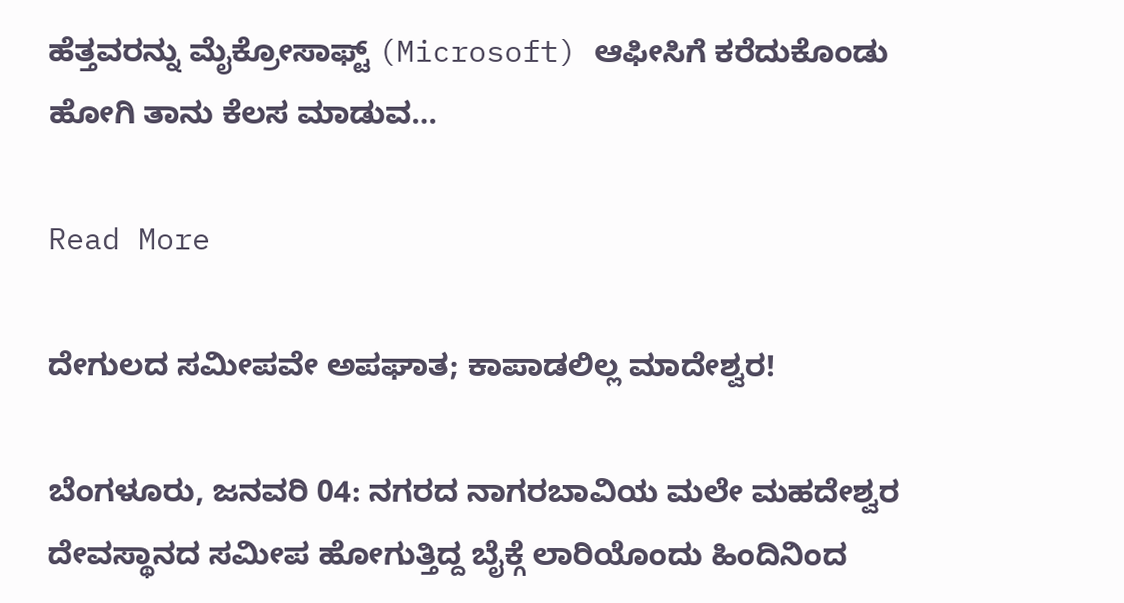ಹೆತ್ತವರನ್ನು ಮೈಕ್ರೋಸಾಫ್ಟ್ (Microsoft) ಆಫೀಸಿಗೆ ಕರೆದುಕೊಂಡು ಹೋಗಿ ತಾನು ಕೆಲಸ ಮಾಡುವ…

Read More

ದೇಗುಲದ ಸಮೀಪವೇ ಅಪಘಾತ; ಕಾಪಾಡಲಿಲ್ಲ ಮಾದೇಶ್ವರ!

ಬೆಂಗಳೂರು, ಜನವರಿ 04: ನಗರದ ನಾಗರಬಾವಿಯ ಮಲೇ ಮಹದೇಶ್ವರ ದೇವಸ್ಥಾನದ ಸಮೀಪ ಹೋಗುತ್ತಿದ್ದ ಬೈಕ್ಗೆ ಲಾರಿಯೊಂದು ಹಿಂದಿನಿಂದ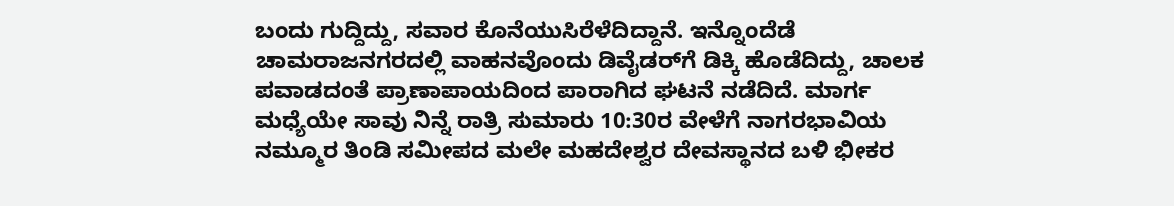ಬಂದು ಗುದ್ದಿದ್ದು, ಸವಾರ ಕೊನೆಯುಸಿರೆಳೆದಿದ್ದಾನೆ. ಇನ್ನೊಂದೆಡೆ ಚಾಮರಾಜನಗರದಲ್ಲಿ ವಾಹನವೊಂದು ಡಿವೈಡರ್‌ಗೆ ಡಿಕ್ಕಿ ಹೊಡೆದಿದ್ದು, ಚಾಲಕ ಪವಾಡದಂತೆ ಪ್ರಾಣಾಪಾಯದಿಂದ ಪಾರಾಗಿದ ಘಟನೆ ನಡೆದಿದೆ. ಮಾರ್ಗ ಮಧ್ಯೆಯೇ ಸಾವು ನಿನ್ನೆ ರಾತ್ರಿ ಸುಮಾರು 10:30ರ ವೇಳೆಗೆ ನಾಗರಭಾವಿಯ ನಮ್ಮೂರ ತಿಂಡಿ ಸಮೀಪದ ಮಲೇ ಮಹದೇಶ್ವರ ದೇವಸ್ಥಾನದ ಬಳಿ ಭೀಕರ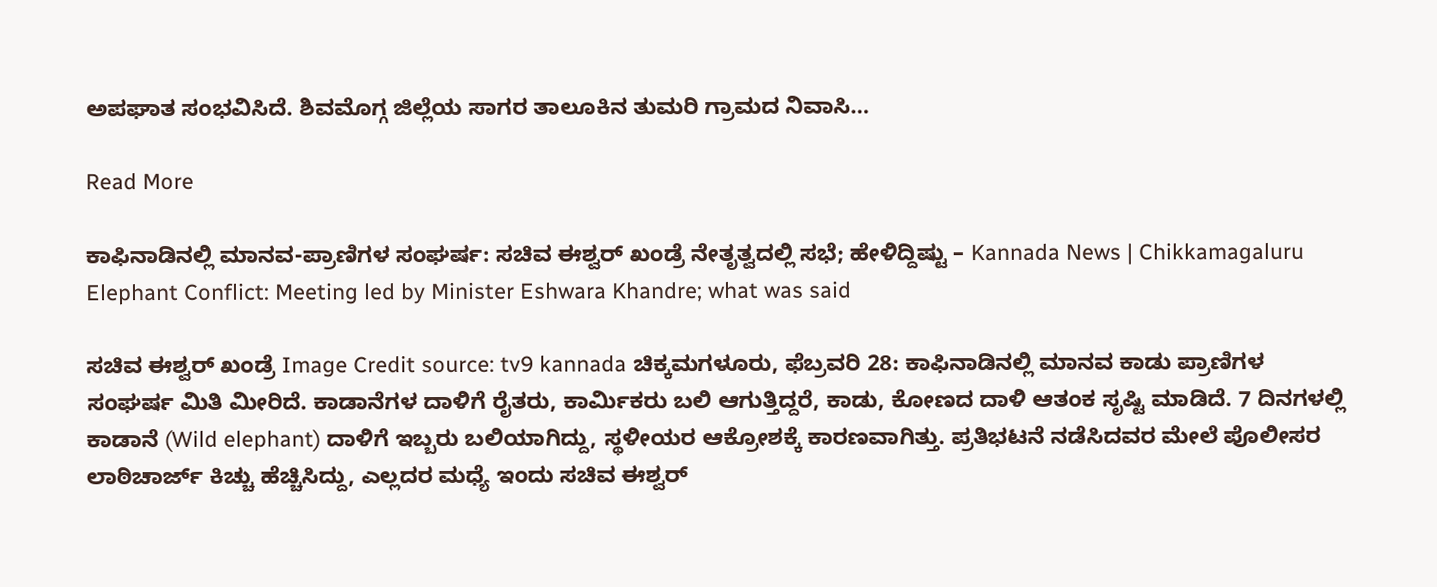ಅಪಘಾತ ಸಂಭವಿಸಿದೆ. ಶಿವಮೊಗ್ಗ ಜಿಲ್ಲೆಯ ಸಾಗರ ತಾಲೂಕಿನ ತುಮರಿ ಗ್ರಾಮದ ನಿವಾಸಿ…

Read More

ಕಾಫಿನಾಡಿನಲ್ಲಿ ಮಾನವ-ಪ್ರಾಣಿಗಳ ಸಂಘರ್ಷ: ಸಚಿವ ಈಶ್ವರ್ ಖಂಡ್ರೆ ನೇತೃತ್ವದಲ್ಲಿ ಸಭೆ‌; ಹೇಳಿದ್ದಿಷ್ಟು – Kannada News | Chikkamagaluru Elephant Conflict: Meeting led by Minister Eshwara Khandre; what was said

ಸಚಿವ ಈಶ್ವರ್ ಖಂಡ್ರೆ Image Credit source: tv9 kannada ಚಿಕ್ಕಮಗಳೂರು, ಫೆಬ್ರವರಿ 28: ಕಾಫಿನಾಡಿನಲ್ಲಿ ಮಾನವ ಕಾಡು ಪ್ರಾಣಿಗಳ ಸಂಘರ್ಷ ಮಿತಿ ಮೀರಿದೆ. ಕಾಡಾನೆಗಳ ದಾಳಿಗೆ ರೈತರು, ಕಾರ್ಮಿಕರು ಬಲಿ ಆಗುತ್ತಿದ್ದರೆ, ಕಾಡು, ಕೋಣದ ದಾಳಿ ಆತಂಕ ಸೃಷ್ಟಿ ಮಾಡಿದೆ. 7 ದಿನಗಳಲ್ಲಿ ಕಾಡಾನೆ (Wild elephant) ದಾಳಿಗೆ ಇಬ್ಬರು ಬಲಿಯಾಗಿದ್ದು, ಸ್ಥಳೀಯರ ಆಕ್ರೋಶಕ್ಕೆ ಕಾರಣವಾಗಿತ್ತು. ಪ್ರತಿಭಟನೆ ನಡೆಸಿದವರ ಮೇಲೆ ಪೊಲೀಸರ ಲಾಠಿಚಾರ್ಜ್ ಕಿಚ್ಚು ಹೆಚ್ಚಿಸಿದ್ದು, ಎಲ್ಲದರ ಮಧ್ಯೆ ಇಂದು ಸಚಿವ ಈಶ್ವರ್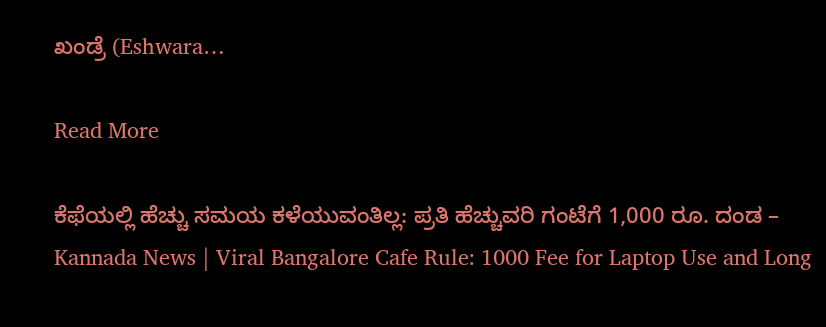ಖಂಡ್ರೆ (Eshwara…

Read More

ಕೆಫೆಯಲ್ಲಿ ಹೆಚ್ಚು ಸಮಯ ಕಳೆಯುವಂತಿಲ್ಲ: ಪ್ರತಿ ಹೆಚ್ಚುವರಿ ಗಂಟೆಗೆ 1,000 ರೂ. ದಂಡ – Kannada News | Viral Bangalore Cafe Rule: 1000 Fee for Laptop Use and Long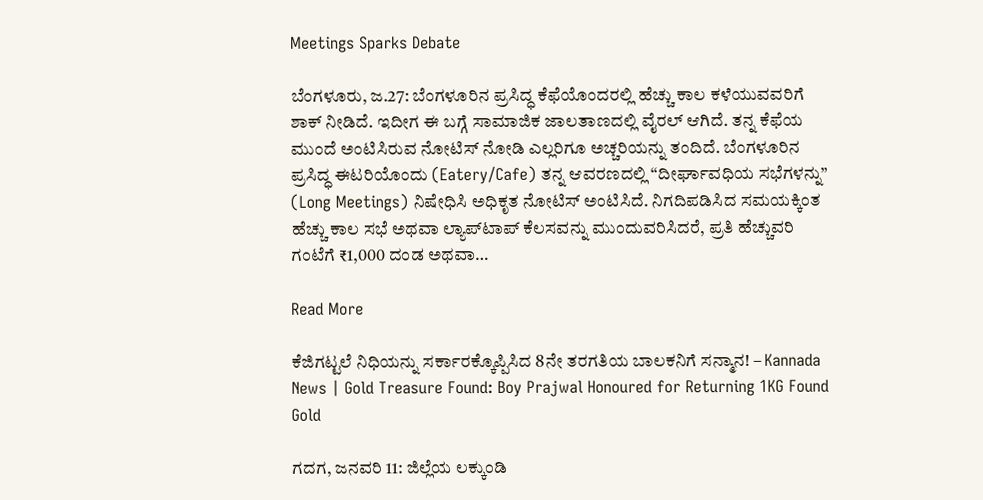Meetings Sparks Debate

ಬೆಂಗಳೂರು, ಜ.27: ಬೆಂಗಳೂರಿನ ಪ್ರಸಿದ್ಧ ಕೆಫೆಯೊಂದರಲ್ಲಿ ಹೆಚ್ಚು ಕಾಲ ಕಳೆಯುವವರಿಗೆ ಶಾಕ್ ನೀಡಿದೆ. ಇದೀಗ ಈ ಬಗ್ಗೆ ಸಾಮಾಜಿಕ ಜಾಲತಾಣದಲ್ಲಿ ವೈರಲ್ ಆಗಿದೆ. ತನ್ನ ಕೆಫೆಯ ಮುಂದೆ ಅಂಟಿಸಿರುವ ನೋಟಿಸ್ ನೋಡಿ ಎಲ್ಲರಿಗೂ ಅಚ್ಚರಿಯನ್ನು ತಂದಿದೆ. ಬೆಂಗಳೂರಿನ ಪ್ರಸಿದ್ಧ ಈಟರಿಯೊಂದು (Eatery/Cafe) ತನ್ನ ಆವರಣದಲ್ಲಿ “ದೀರ್ಘಾವಧಿಯ ಸಭೆಗಳನ್ನು” (Long Meetings) ನಿಷೇಧಿಸಿ ಅಧಿಕೃತ ನೋಟಿಸ್ ಅಂಟಿಸಿದೆ. ನಿಗದಿಪಡಿಸಿದ ಸಮಯಕ್ಕಿಂತ ಹೆಚ್ಚು ಕಾಲ ಸಭೆ ಅಥವಾ ಲ್ಯಾಪ್‌ಟಾಪ್ ಕೆಲಸವನ್ನು ಮುಂದುವರಿಸಿದರೆ, ಪ್ರತಿ ಹೆಚ್ಚುವರಿ ಗಂಟೆಗೆ ₹1,000 ದಂಡ ಅಥವಾ…

Read More

ಕೆಜಿಗಟ್ಟಲೆ ನಿಧಿಯನ್ನು ಸರ್ಕಾರಕ್ಕೊಪ್ಪಿಸಿದ 8ನೇ ತರಗತಿಯ ಬಾಲಕನಿಗೆ ಸನ್ಮಾನ! – Kannada News | Gold Treasure Found: Boy Prajwal Honoured for Returning 1KG Found Gold

ಗದಗ, ಜನವರಿ 11: ಜಿಲ್ಲೆಯ ಲಕ್ಕುಂಡಿ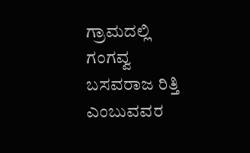ಗ್ರಾಮದಲ್ಲಿ ಗಂಗವ್ವ ಬಸವರಾಜ ರಿತ್ತಿ ಎಂಬುವವರ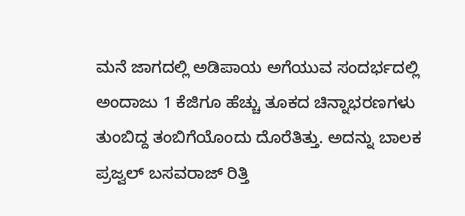ಮನೆ ಜಾಗದಲ್ಲಿ ಅಡಿಪಾಯ ಅಗೆಯುವ ಸಂದರ್ಭದಲ್ಲಿ ಅಂದಾಜು 1 ಕೆಜಿಗೂ ಹೆಚ್ಚು ತೂಕದ ಚಿನ್ನಾಭರಣಗಳು ತುಂಬಿದ್ದ ತಂಬಿಗೆಯೊಂದು ದೊರೆತಿತ್ತು. ಅದನ್ನು ಬಾಲಕ ಪ್ರಜ್ವಲ್ ಬಸವರಾಜ್ ರಿತ್ತಿ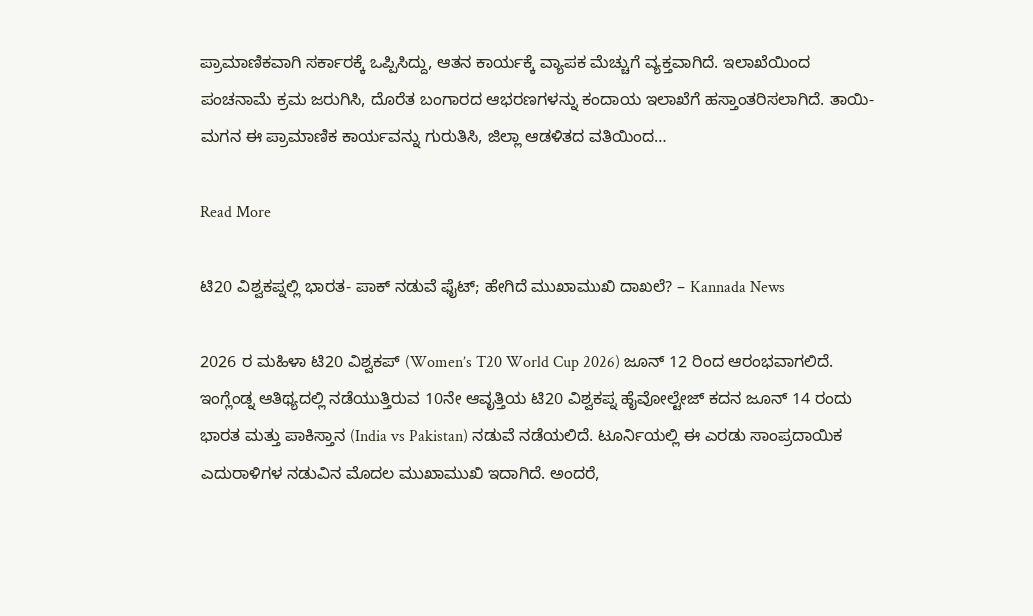ಪ್ರಾಮಾಣಿಕವಾಗಿ ಸರ್ಕಾರಕ್ಕೆ ಒಪ್ಪಿಸಿದ್ದು, ಆತನ ಕಾರ್ಯಕ್ಕೆ ವ್ಯಾಪಕ ಮೆಚ್ಚುಗೆ ವ್ಯಕ್ತವಾಗಿದೆ. ಇಲಾಖೆಯಿಂದ ಪಂಚನಾಮೆ ಕ್ರಮ ಜರುಗಿಸಿ, ದೊರೆತ ಬಂಗಾರದ ಆಭರಣಗಳನ್ನು ಕಂದಾಯ ಇಲಾಖೆಗೆ ಹಸ್ತಾಂತರಿಸಲಾಗಿದೆ. ತಾಯಿ-ಮಗನ ಈ ಪ್ರಾಮಾಣಿಕ ಕಾರ್ಯವನ್ನು ಗುರುತಿಸಿ, ಜಿಲ್ಲಾ ಆಡಳಿತದ ವತಿಯಿಂದ…

Read More

ಟಿ20 ವಿಶ್ವಕಪ್ನಲ್ಲಿ ಭಾರತ- ಪಾಕ್ ನಡುವೆ ಫೈಟ್; ಹೇಗಿದೆ ಮುಖಾಮುಖಿ ದಾಖಲೆ? – Kannada News

2026 ರ ಮಹಿಳಾ ಟಿ20 ವಿಶ್ವಕಪ್ (Women’s T20 World Cup 2026) ಜೂನ್ 12 ರಿಂದ ಆರಂಭವಾಗಲಿದೆ. ಇಂಗ್ಲೆಂಡ್ನ ಆತಿಥ್ಯದಲ್ಲಿ ನಡೆಯುತ್ತಿರುವ 10ನೇ ಆವೃತ್ತಿಯ ಟಿ20 ವಿಶ್ವಕಪ್ನ ಹೈವೋಲ್ಟೇಜ್ ಕದನ ಜೂನ್ 14 ರಂದು ಭಾರತ ಮತ್ತು ಪಾಕಿಸ್ತಾನ (India vs Pakistan) ನಡುವೆ ನಡೆಯಲಿದೆ. ಟೂರ್ನಿಯಲ್ಲಿ ಈ ಎರಡು ಸಾಂಪ್ರದಾಯಿಕ ಎದುರಾಳಿಗಳ ನಡುವಿನ ಮೊದಲ ಮುಖಾಮುಖಿ ಇದಾಗಿದೆ. ಅಂದರೆ,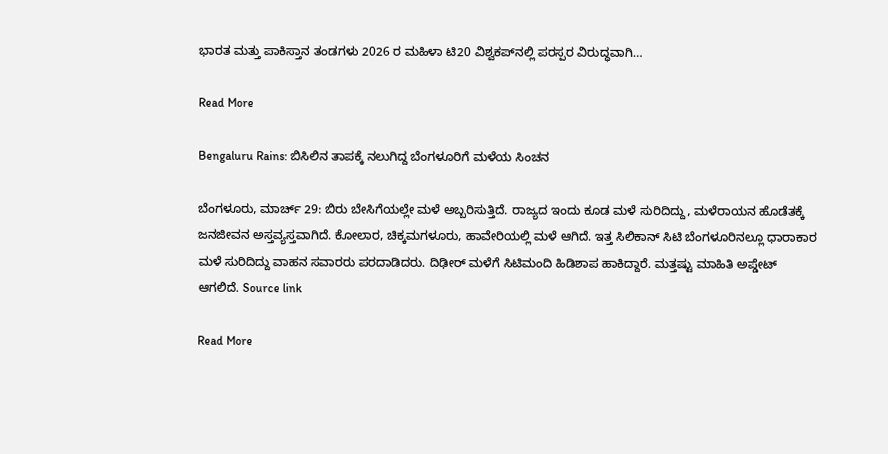ಭಾರತ ಮತ್ತು ಪಾಕಿಸ್ತಾನ ತಂಡಗಳು 2026 ರ ಮಹಿಳಾ ಟಿ20 ವಿಶ್ವಕಪ್‌ನಲ್ಲಿ ಪರಸ್ಪರ ವಿರುದ್ಧವಾಗಿ…

Read More

Bengaluru Rains: ಬಿಸಿಲಿನ ತಾಪಕ್ಕೆ ನಲುಗಿದ್ದ ಬೆಂಗಳೂರಿಗೆ ಮಳೆಯ ಸಿಂಚನ

ಬೆಂಗಳೂರು, ಮಾರ್ಚ್ 29: ಬಿರು ಬೇಸಿಗೆಯಲ್ಲೇ ಮಳೆ ಅಬ್ಬರಿಸುತ್ತಿದೆ. ರಾಜ್ಯದ ಇಂದು ಕೂಡ ಮಳೆ ಸುರಿದಿದ್ದು, ಮಳೆರಾಯನ ಹೊಡೆತಕ್ಕೆ ಜನಜೀವನ ಅಸ್ತವ್ಯಸ್ತವಾಗಿದೆ. ಕೋಲಾರ, ಚಿಕ್ಕಮಗಳೂರು, ಹಾವೇರಿಯಲ್ಲಿ ಮಳೆ ಆಗಿದೆ. ಇತ್ತ ಸಿಲಿಕಾನ್ ಸಿಟಿ ಬೆಂಗಳೂರಿನಲ್ಲೂ ಧಾರಾಕಾರ ಮಳೆ ಸುರಿದಿದ್ದು ವಾಹನ ಸವಾರರು ಪರದಾಡಿದರು. ದಿಢೀರ್ ಮಳೆಗೆ ಸಿಟಿಮಂದಿ ಹಿಡಿಶಾಪ ಹಾಕಿದ್ದಾರೆ. ಮತ್ತಷ್ಟು ಮಾಹಿತಿ ಅಪ್ಡೇಟ್ ಆಗಲಿದೆ. Source link

Read More